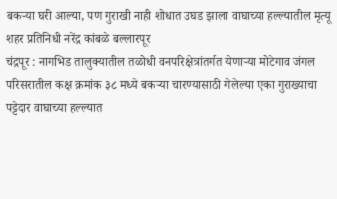बकऱ्या घरी आल्या, पण गुराखी नाही शोधात उघड झाला वाघाच्या हल्ल्यातील मृत्यू
शहर प्रतिनिधी नरेंद्र कांबळे बल्लारपूर
चंद्रपूर : नागभिड तालुक्यातील तळोधी वनपरिक्षेत्रांतर्गत येणाऱ्या मोटेगाव जंगल परिसरातील कक्ष क्रमांक ३८ मध्ये बकऱ्या चारण्यासाठी गेलेल्या एका गुराख्याचा पट्टेदार वाघाच्या हल्ल्यात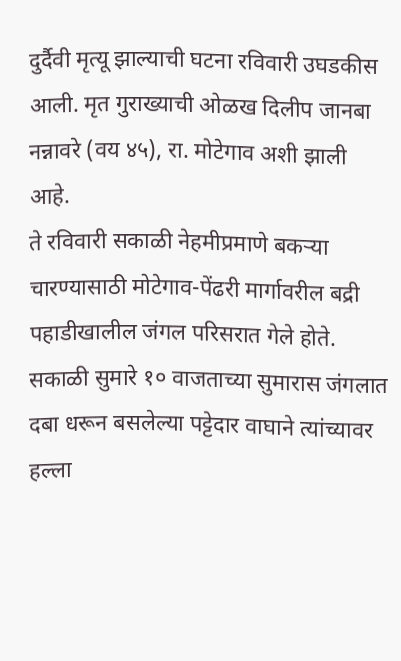दुर्दैवी मृत्यू झाल्याची घटना रविवारी उघडकीस आली. मृत गुराख्याची ओळख दिलीप जानबा नन्नावरे (वय ४५), रा. मोटेगाव अशी झाली आहे.
ते रविवारी सकाळी नेहमीप्रमाणे बकऱ्या चारण्यासाठी मोटेगाव-पेंढरी मार्गावरील बद्री पहाडीखालील जंगल परिसरात गेले होते. सकाळी सुमारे १० वाजताच्या सुमारास जंगलात दबा धरून बसलेल्या पट्टेदार वाघाने त्यांच्यावर हल्ला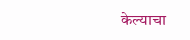केल्याचा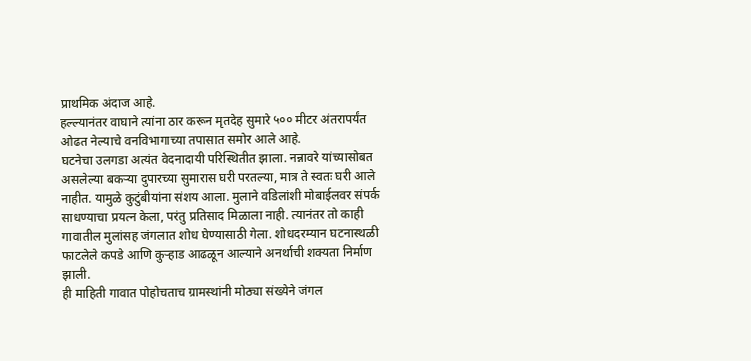प्राथमिक अंदाज आहे.
हल्ल्यानंतर वाघाने त्यांना ठार करून मृतदेह सुमारे ५०० मीटर अंतरापर्यंत ओढत नेल्याचे वनविभागाच्या तपासात समोर आले आहे.
घटनेचा उलगडा अत्यंत वेदनादायी परिस्थितीत झाला. नन्नावरे यांच्यासोबत असलेल्या बकऱ्या दुपारच्या सुमारास घरी परतल्या, मात्र ते स्वतः घरी आले नाहीत. यामुळे कुटुंबीयांना संशय आला. मुलाने वडिलांशी मोबाईलवर संपर्क साधण्याचा प्रयत्न केला, परंतु प्रतिसाद मिळाला नाही. त्यानंतर तो काही गावातील मुलांसह जंगलात शोध घेण्यासाठी गेला. शोधदरम्यान घटनास्थळी फाटलेले कपडे आणि कुऱ्हाड आढळून आल्याने अनर्थाची शक्यता निर्माण झाली.
ही माहिती गावात पोहोचताच ग्रामस्थांनी मोठ्या संख्येने जंगल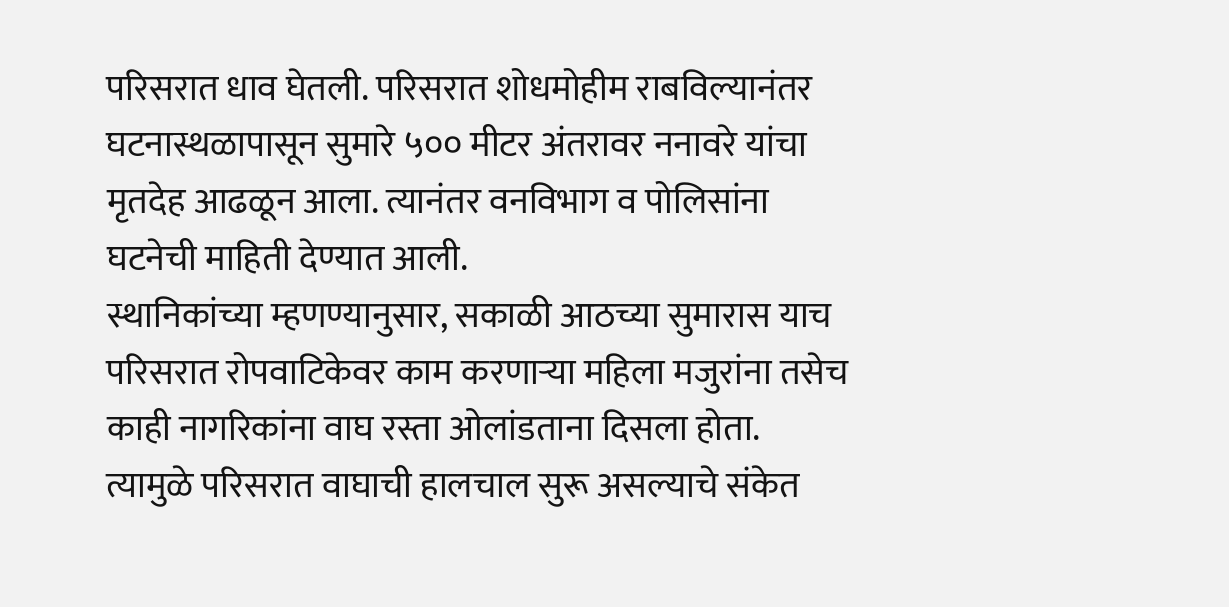परिसरात धाव घेतली. परिसरात शोधमोहीम राबविल्यानंतर घटनास्थळापासून सुमारे ५०० मीटर अंतरावर ननावरे यांचा मृतदेह आढळून आला. त्यानंतर वनविभाग व पोलिसांना घटनेची माहिती देण्यात आली.
स्थानिकांच्या म्हणण्यानुसार, सकाळी आठच्या सुमारास याच परिसरात रोपवाटिकेवर काम करणाऱ्या महिला मजुरांना तसेच काही नागरिकांना वाघ रस्ता ओलांडताना दिसला होता. त्यामुळे परिसरात वाघाची हालचाल सुरू असल्याचे संकेत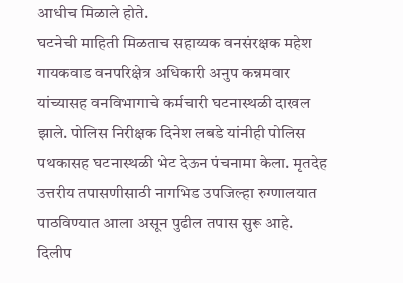आधीच मिळाले होते.
घटनेची माहिती मिळताच सहाय्यक वनसंरक्षक महेश गायकवाड वनपरिक्षेत्र अधिकारी अनुप कन्नमवार यांच्यासह वनविभागाचे कर्मचारी घटनास्थळी दाखल झाले. पोलिस निरीक्षक दिनेश लबडे यांनीही पोलिस पथकासह घटनास्थळी भेट देऊन पंचनामा केला. मृतदेह उत्तरीय तपासणीसाठी नागभिड उपजिल्हा रुग्णालयात पाठविण्यात आला असून पुढील तपास सुरू आहे.
दिलीप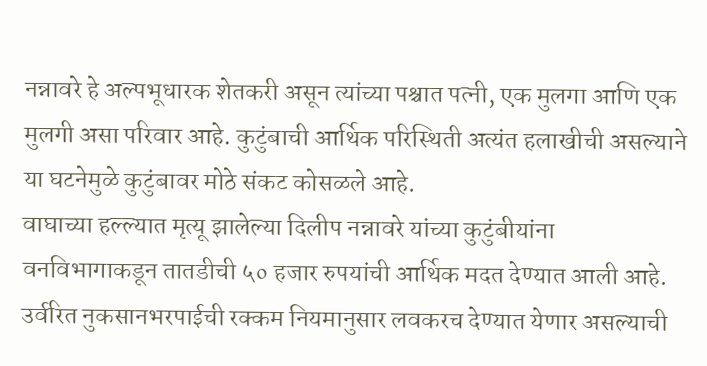नन्नावरे हे अल्पभूधारक शेतकरी असून त्यांच्या पश्चात पत्नी, एक मुलगा आणि एक मुलगी असा परिवार आहे. कुटुंबाची आर्थिक परिस्थिती अत्यंत हलाखीची असल्याने या घटनेमुळे कुटुंबावर मोठे संकट कोसळले आहे.
वाघाच्या हल्ल्यात मृत्यू झालेल्या दिलीप नन्नावरे यांच्या कुटुंबीयांना वनविभागाकडून तातडीची ५० हजार रुपयांची आर्थिक मदत देण्यात आली आहे. उर्वरित नुकसानभरपाईची रक्कम नियमानुसार लवकरच देण्यात येणार असल्याची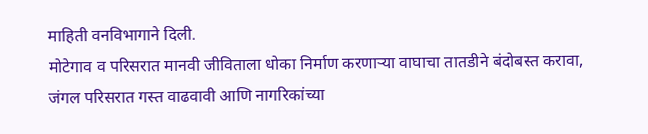माहिती वनविभागाने दिली.
मोटेगाव व परिसरात मानवी जीविताला धोका निर्माण करणाऱ्या वाघाचा तातडीने बंदोबस्त करावा, जंगल परिसरात गस्त वाढवावी आणि नागरिकांच्या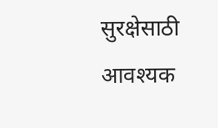सुरक्षेसाठी आवश्यक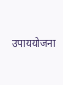उपाययोजना